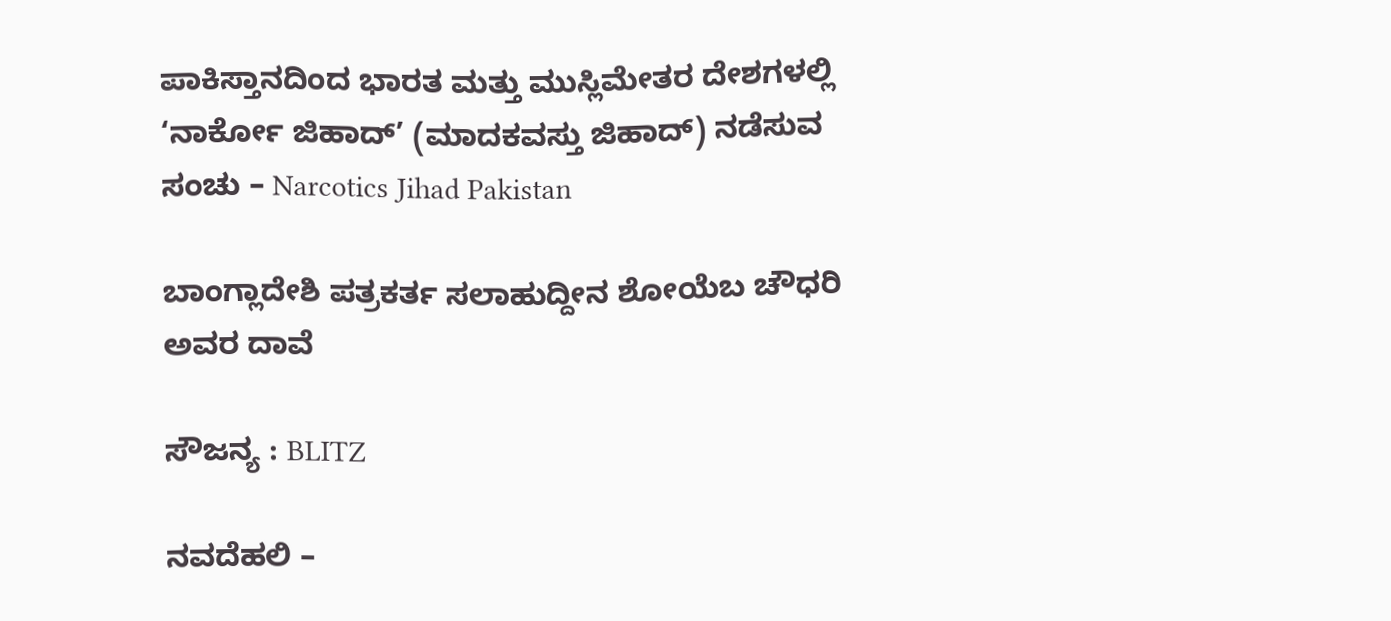ಪಾಕಿಸ್ತಾನದಿಂದ ಭಾರತ ಮತ್ತು ಮುಸ್ಲಿಮೇತರ ದೇಶಗಳಲ್ಲಿ ‘ನಾರ್ಕೋ ಜಿಹಾದ್’ (ಮಾದಕವಸ್ತು ಜಿಹಾದ್) ನಡೆಸುವ ಸಂಚು – Narcotics Jihad Pakistan

ಬಾಂಗ್ಲಾದೇಶಿ ಪತ್ರಕರ್ತ ಸಲಾಹುದ್ದೀನ ಶೋಯೆಬ ಚೌಧರಿ ಅವರ ದಾವೆ

ಸೌಜನ್ಯ : BLITZ

ನವದೆಹಲಿ –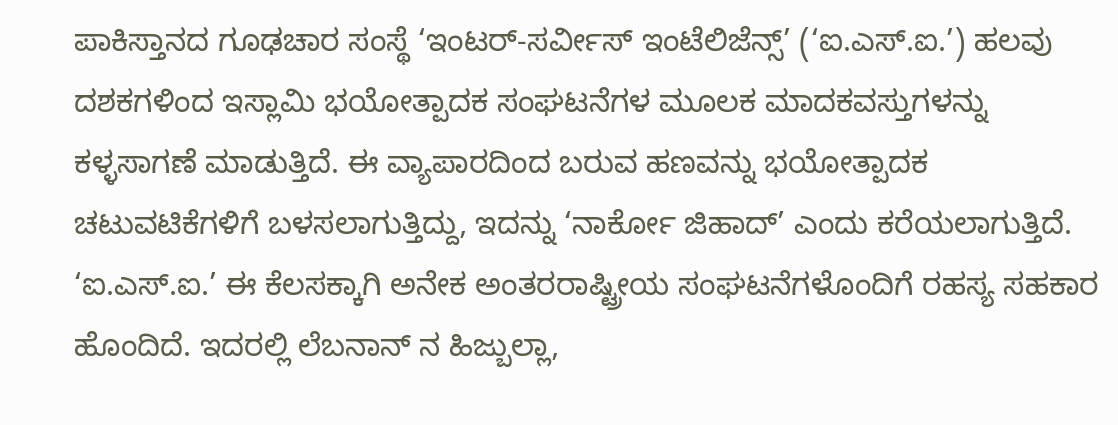ಪಾಕಿಸ್ತಾನದ ಗೂಢಚಾರ ಸಂಸ್ಥೆ ‘ಇಂಟರ್-ಸರ್ವೀಸ್ ಇಂಟೆಲಿಜೆನ್ಸ್’ (‘ಐ.ಎಸ್‌.ಐ.’) ಹಲವು ದಶಕಗಳಿಂದ ಇಸ್ಲಾಮಿ ಭಯೋತ್ಪಾದಕ ಸಂಘಟನೆಗಳ ಮೂಲಕ ಮಾದಕವಸ್ತುಗಳನ್ನು ಕಳ್ಳಸಾಗಣೆ ಮಾಡುತ್ತಿದೆ. ಈ ವ್ಯಾಪಾರದಿಂದ ಬರುವ ಹಣವನ್ನು ಭಯೋತ್ಪಾದಕ ಚಟುವಟಿಕೆಗಳಿಗೆ ಬಳಸಲಾಗುತ್ತಿದ್ದು, ಇದನ್ನು ‘ನಾರ್ಕೋ ಜಿಹಾದ್’ ಎಂದು ಕರೆಯಲಾಗುತ್ತಿದೆ. ‘ಐ.ಎಸ್‌.ಐ.’ ಈ ಕೆಲಸಕ್ಕಾಗಿ ಅನೇಕ ಅಂತರರಾಷ್ಟ್ರೀಯ ಸಂಘಟನೆಗಳೊಂದಿಗೆ ರಹಸ್ಯ ಸಹಕಾರ ಹೊಂದಿದೆ. ಇದರಲ್ಲಿ ಲೆಬನಾನ್‌ ನ ಹಿಜ್ಬುಲ್ಲಾ,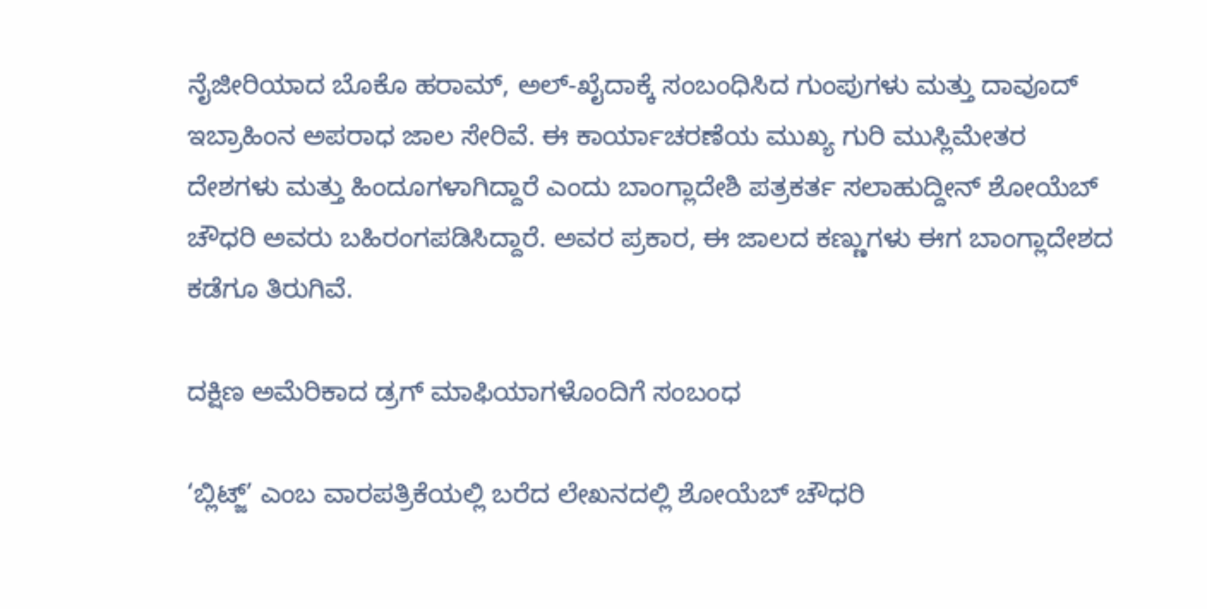ನೈಜೀರಿಯಾದ ಬೊಕೊ ಹರಾಮ್, ಅಲ್-ಖೈದಾಕ್ಕೆ ಸಂಬಂಧಿಸಿದ ಗುಂಪುಗಳು ಮತ್ತು ದಾವೂದ್ ಇಬ್ರಾಹಿಂನ ಅಪರಾಧ ಜಾಲ ಸೇರಿವೆ. ಈ ಕಾರ್ಯಾಚರಣೆಯ ಮುಖ್ಯ ಗುರಿ ಮುಸ್ಲಿಮೇತರ ದೇಶಗಳು ಮತ್ತು ಹಿಂದೂಗಳಾಗಿದ್ದಾರೆ ಎಂದು ಬಾಂಗ್ಲಾದೇಶಿ ಪತ್ರಕರ್ತ ಸಲಾಹುದ್ದೀನ್ ಶೋಯೆಬ್ ಚೌಧರಿ ಅವರು ಬಹಿರಂಗಪಡಿಸಿದ್ದಾರೆ. ಅವರ ಪ್ರಕಾರ, ಈ ಜಾಲದ ಕಣ್ಣುಗಳು ಈಗ ಬಾಂಗ್ಲಾದೇಶದ ಕಡೆಗೂ ತಿರುಗಿವೆ.

ದಕ್ಷಿಣ ಅಮೆರಿಕಾದ ಡ್ರಗ್ ಮಾಫಿಯಾಗಳೊಂದಿಗೆ ಸಂಬಂಧ

‘ಬ್ಲಿಟ್ಜ್’ ಎಂಬ ವಾರಪತ್ರಿಕೆಯಲ್ಲಿ ಬರೆದ ಲೇಖನದಲ್ಲಿ ಶೋಯೆಬ್ ಚೌಧರಿ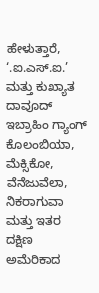ಹೇಳುತ್ತಾರೆ, ‘.ಐ.ಎಸ್‌.ಐ.’ ಮತ್ತು ಕುಖ್ಯಾತ ದಾವೂದ್ ಇಬ್ರಾಹಿಂ ಗ್ಯಾಂಗ್ ಕೊಲಂಬಿಯಾ, ಮೆಕ್ಸಿಕೋ, ವೆನೆಜುವೆಲಾ, ನಿಕರಾಗುವಾ ಮತ್ತು ಇತರ ದಕ್ಷಿಣ ಅಮೆರಿಕಾದ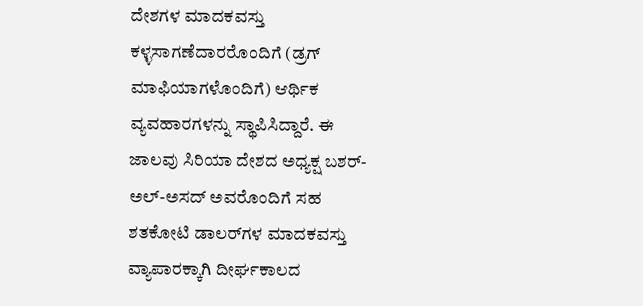ದೇಶಗಳ ಮಾದಕವಸ್ತು ಕಳ್ಳಸಾಗಣೆದಾರರೊಂದಿಗೆ (ಡ್ರಗ್ ಮಾಫಿಯಾಗಳೊಂದಿಗೆ) ಆರ್ಥಿಕ ವ್ಯವಹಾರಗಳನ್ನು ಸ್ಥಾಪಿಸಿದ್ದಾರೆ. ಈ ಜಾಲವು ಸಿರಿಯಾ ದೇಶದ ಅಧ್ಯಕ್ಷ ಬಶರ್-ಅಲ್-ಅಸದ್ ಅವರೊಂದಿಗೆ ಸಹ ಶತಕೋಟಿ ಡಾಲರ್‌ಗಳ ಮಾದಕವಸ್ತು ವ್ಯಾಪಾರಕ್ಕಾಗಿ ದೀರ್ಘಕಾಲದ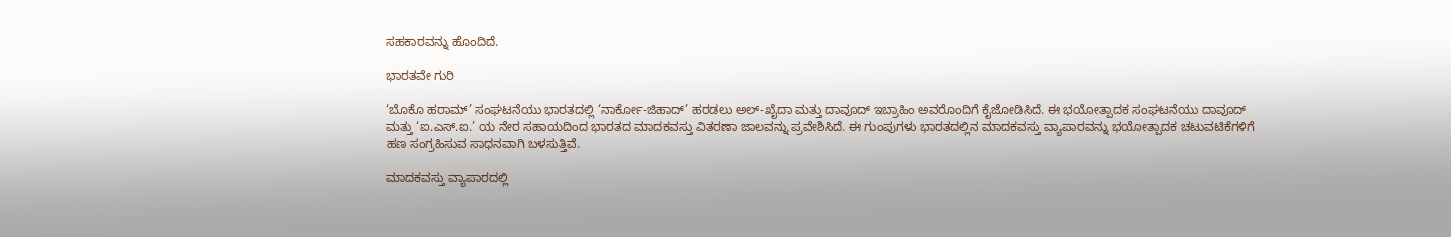ಸಹಕಾರವನ್ನು ಹೊಂದಿದೆ.

ಭಾರತವೇ ಗುರಿ

‘ಬೊಕೊ ಹರಾಮ್’ ಸಂಘಟನೆಯು ಭಾರತದಲ್ಲಿ ‘ನಾರ್ಕೋ-ಜಿಹಾದ್’ ಹರಡಲು ಅಲ್-ಖೈದಾ ಮತ್ತು ದಾವೂದ್ ಇಬ್ರಾಹಿಂ ಅವರೊಂದಿಗೆ ಕೈಜೋಡಿಸಿದೆ. ಈ ಭಯೋತ್ಪಾದಕ ಸಂಘಟನೆಯು ದಾವೂದ್ ಮತ್ತು ‘ಐ.ಎಸ್‌.ಐ.’ ಯ ನೇರ ಸಹಾಯದಿಂದ ಭಾರತದ ಮಾದಕವಸ್ತು ವಿತರಣಾ ಜಾಲವನ್ನು ಪ್ರವೇಶಿಸಿದೆ. ಈ ಗುಂಪುಗಳು ಭಾರತದಲ್ಲಿನ ಮಾದಕವಸ್ತು ವ್ಯಾಪಾರವನ್ನು ಭಯೋತ್ಪಾದಕ ಚಟುವಟಿಕೆಗಳಿಗೆ ಹಣ ಸಂಗ್ರಹಿಸುವ ಸಾಧನವಾಗಿ ಬಳಸುತ್ತಿವೆ.

ಮಾದಕವಸ್ತು ವ್ಯಾಪಾರದಲ್ಲಿ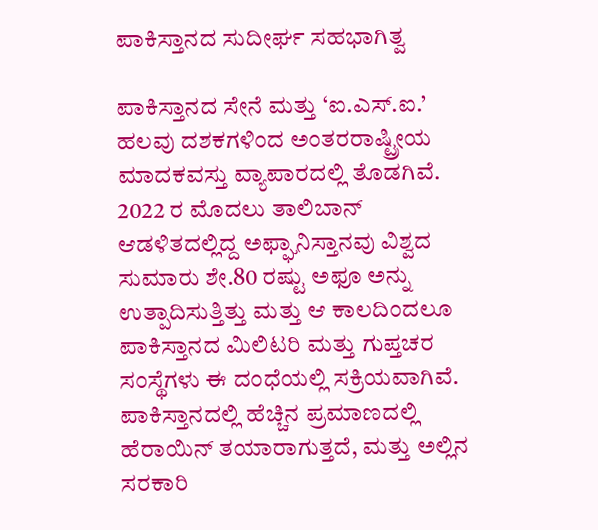ಪಾಕಿಸ್ತಾನದ ಸುದೀರ್ಘ ಸಹಭಾಗಿತ್ವ

ಪಾಕಿಸ್ತಾನದ ಸೇನೆ ಮತ್ತು ‘ಐ.ಎಸ್‌.ಐ.’ ಹಲವು ದಶಕಗಳಿಂದ ಅಂತರರಾಷ್ಟ್ರೀಯ ಮಾದಕವಸ್ತು ವ್ಯಾಪಾರದಲ್ಲಿ ತೊಡಗಿವೆ. 2022 ರ ಮೊದಲು ತಾಲಿಬಾನ್ ಆಡಳಿತದಲ್ಲಿದ್ದ ಅಫ್ಘಾನಿಸ್ತಾನವು ವಿಶ್ವದ ಸುಮಾರು ಶೇ.80 ರಷ್ಟು ಅಫೂ ಅನ್ನು ಉತ್ಪಾದಿಸುತ್ತಿತ್ತು ಮತ್ತು ಆ ಕಾಲದಿಂದಲೂ ಪಾಕಿಸ್ತಾನದ ಮಿಲಿಟರಿ ಮತ್ತು ಗುಪ್ತಚರ ಸಂಸ್ಥೆಗಳು ಈ ದಂಧೆಯಲ್ಲಿ ಸಕ್ರಿಯವಾಗಿವೆ. ಪಾಕಿಸ್ತಾನದಲ್ಲಿ ಹೆಚ್ಚಿನ ಪ್ರಮಾಣದಲ್ಲಿ ಹೆರಾಯಿನ್ ತಯಾರಾಗುತ್ತದೆ, ಮತ್ತು ಅಲ್ಲಿನ ಸರಕಾರಿ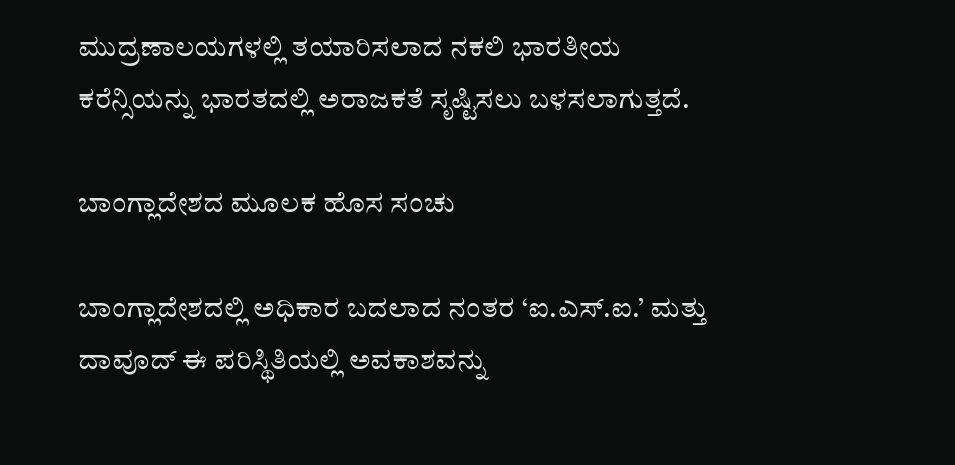ಮುದ್ರಣಾಲಯಗಳಲ್ಲಿ ತಯಾರಿಸಲಾದ ನಕಲಿ ಭಾರತೀಯ ಕರೆನ್ಸಿಯನ್ನು ಭಾರತದಲ್ಲಿ ಅರಾಜಕತೆ ಸೃಷ್ಟಿಸಲು ಬಳಸಲಾಗುತ್ತದೆ.

ಬಾಂಗ್ಲಾದೇಶದ ಮೂಲಕ ಹೊಸ ಸಂಚು

ಬಾಂಗ್ಲಾದೇಶದಲ್ಲಿ ಅಧಿಕಾರ ಬದಲಾದ ನಂತರ ‘ಐ.ಎಸ್‌.ಐ.’ ಮತ್ತು ದಾವೂದ್ ಈ ಪರಿಸ್ಥಿತಿಯಲ್ಲಿ ಅವಕಾಶವನ್ನು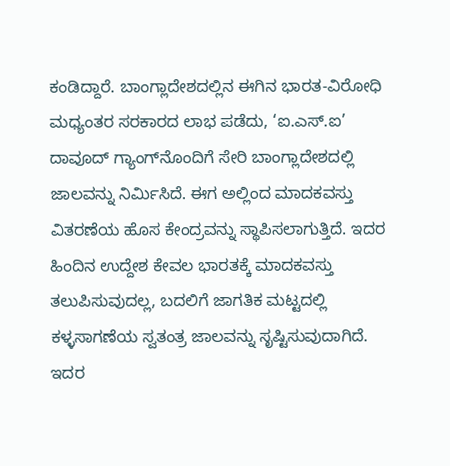ಕಂಡಿದ್ದಾರೆ. ಬಾಂಗ್ಲಾದೇಶದಲ್ಲಿನ ಈಗಿನ ಭಾರತ-ವಿರೋಧಿ ಮಧ್ಯಂತರ ಸರಕಾರದ ಲಾಭ ಪಡೆದು, ‘ಐ.ಎಸ್‌.ಐ’ ದಾವೂದ್ ಗ್ಯಾಂಗ್‌ನೊಂದಿಗೆ ಸೇರಿ ಬಾಂಗ್ಲಾದೇಶದಲ್ಲಿ ಜಾಲವನ್ನು ನಿರ್ಮಿಸಿದೆ. ಈಗ ಅಲ್ಲಿಂದ ಮಾದಕವಸ್ತು ವಿತರಣೆಯ ಹೊಸ ಕೇಂದ್ರವನ್ನು ಸ್ಥಾಪಿಸಲಾಗುತ್ತಿದೆ. ಇದರ ಹಿಂದಿನ ಉದ್ದೇಶ ಕೇವಲ ಭಾರತಕ್ಕೆ ಮಾದಕವಸ್ತು ತಲುಪಿಸುವುದಲ್ಲ, ಬದಲಿಗೆ ಜಾಗತಿಕ ಮಟ್ಟದಲ್ಲಿ ಕಳ್ಳಸಾಗಣೆಯ ಸ್ವತಂತ್ರ ಜಾಲವನ್ನು ಸೃಷ್ಟಿಸುವುದಾಗಿದೆ. ಇದರ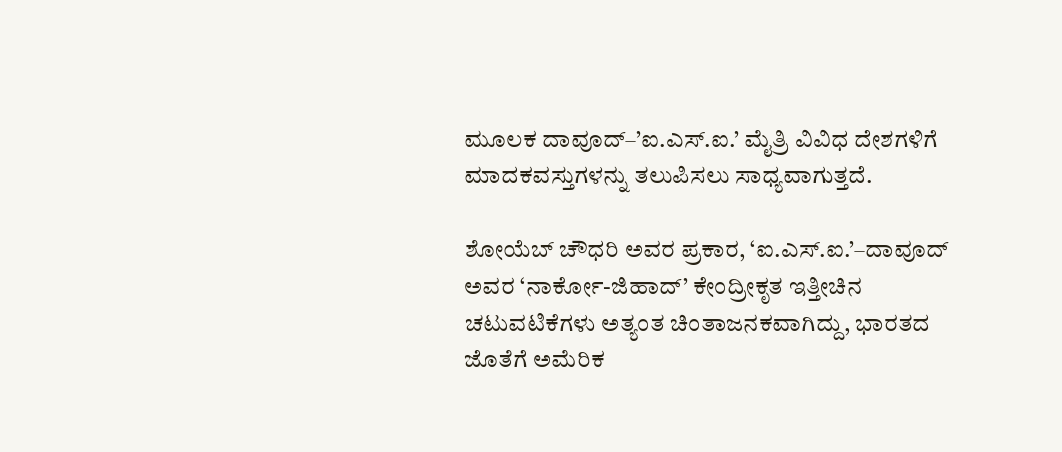ಮೂಲಕ ದಾವೂದ್–’ಐ.ಎಸ್‌.ಐ.’ ಮೈತ್ರಿ ವಿವಿಧ ದೇಶಗಳಿಗೆ ಮಾದಕವಸ್ತುಗಳನ್ನು ತಲುಪಿಸಲು ಸಾಧ್ಯವಾಗುತ್ತದೆ.

ಶೋಯೆಬ್ ಚೌಧರಿ ಅವರ ಪ್ರಕಾರ, ‘ಐ.ಎಸ್‌.ಐ.’–ದಾವೂದ್ ಅವರ ‘ನಾರ್ಕೋ-ಜಿಹಾದ್’ ಕೇಂದ್ರೀಕೃತ ಇತ್ತೀಚಿನ ಚಟುವಟಿಕೆಗಳು ಅತ್ಯಂತ ಚಿಂತಾಜನಕವಾಗಿದ್ದು, ಭಾರತದ ಜೊತೆಗೆ ಅಮೆರಿಕ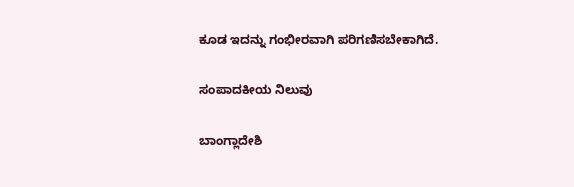ಕೂಡ ಇದನ್ನು ಗಂಭೀರವಾಗಿ ಪರಿಗಣಿಸಬೇಕಾಗಿದೆ.

ಸಂಪಾದಕೀಯ ನಿಲುವು

ಬಾಂಗ್ಲಾದೇಶಿ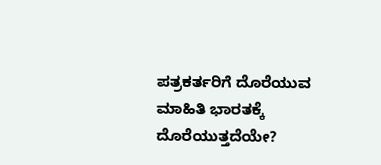ಪತ್ರಕರ್ತರಿಗೆ ದೊರೆಯುವ ಮಾಹಿತಿ ಭಾರತಕ್ಕೆ ದೊರೆಯುತ್ತದೆಯೇ?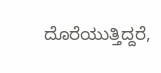ದೊರೆಯುತ್ತಿದ್ದರೆ,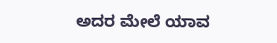ಅದರ ಮೇಲೆ ಯಾವ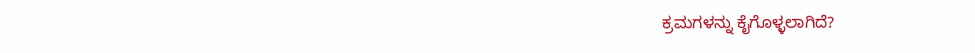ಕ್ರಮಗಳನ್ನು ಕೈಗೊಳ್ಳಲಾಗಿದೆ?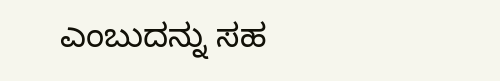ಎಂಬುದನ್ನು ಸಹ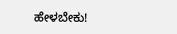ಹೇಳಬೇಕು!